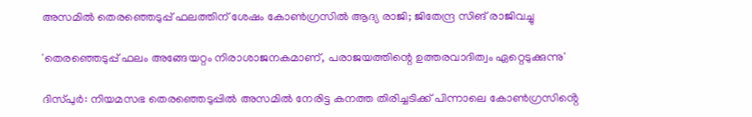അസമിൽ തെരഞ്ഞെടുപ്പ് ഫലത്തിന് ശേഷം കോണ്‍ഗ്രസില്‍ ആദ്യ രാജി; ജിതേന്ദ്ര സിങ് രാജിവച്ചു

'തെരഞ്ഞെടുപ്പ് ഫലം അങ്ങേയറ്റം നിരാശാജനകമാണ്, പരാജയത്തിന്റെ ഉത്തരവാദിത്വം ഏറ്റെടുക്കുന്നു'

ദിസ്പുർ: നിയമസഭ തെരഞ്ഞെടുപ്പിൽ അസമിൽ നേരിട്ട കനത്ത തിരിച്ചടിക്ക് പിന്നാലെ കോൺഗ്രസിൻ്റെ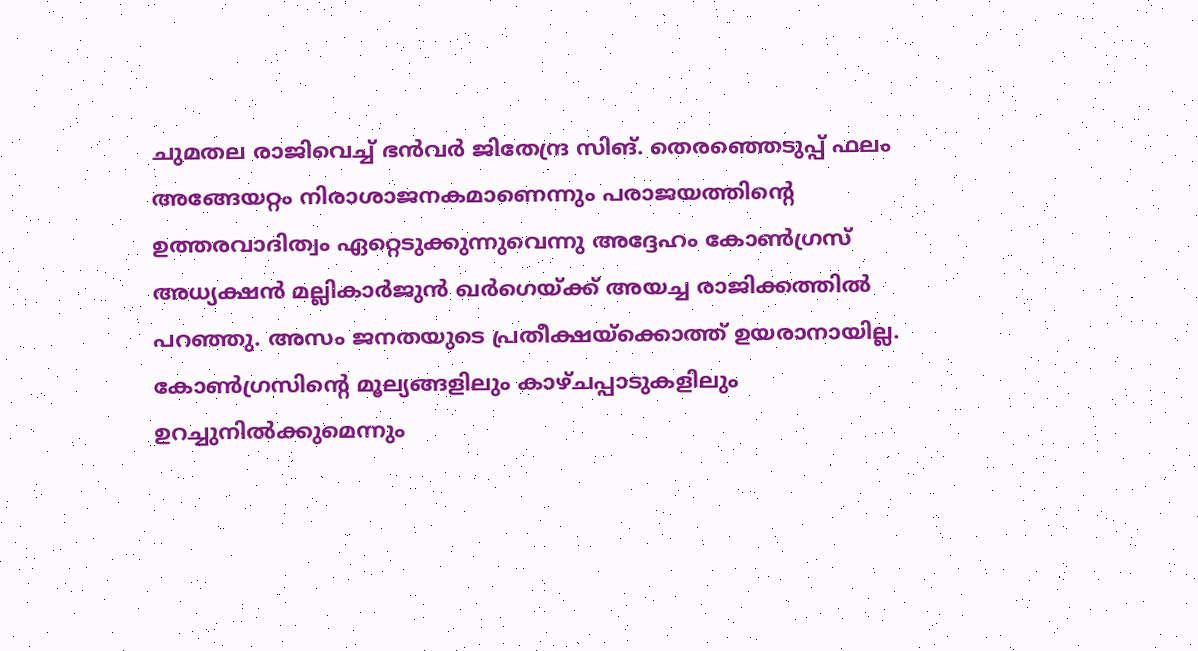ചുമതല രാജിവെച്ച് ഭന്‍വര്‍ ജിതേന്ദ്ര സിങ്. തെരഞ്ഞെടുപ്പ് ഫലം അങ്ങേയറ്റം നിരാശാജനകമാണെന്നും പരാജയത്തിന്റെ ഉത്തരവാദിത്വം ഏറ്റെടുക്കുന്നുവെന്നു അദ്ദേഹം കോൺഗ്രസ് അധ്യക്ഷൻ മല്ലികാർജുൻ ഖർഗെയ്ക്ക് അയച്ച രാജിക്കത്തിൽ പറഞ്ഞു. അസം ജനതയുടെ പ്രതീക്ഷയ്‌ക്കൊത്ത് ഉയരാനായില്ല. കോണ്‍ഗ്രസിന്റെ മൂല്യങ്ങളിലും കാഴ്ചപ്പാടുകളിലും ഉറച്ചുനില്‍ക്കുമെന്നും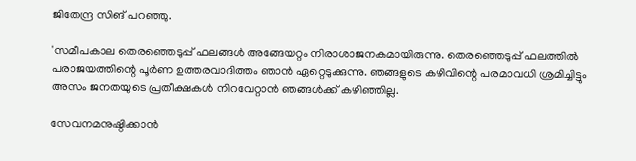ജിതേന്ദ്ര സിങ് പറഞ്ഞു.

'സമീപകാല തെരഞ്ഞെടുപ്പ് ഫലങ്ങള്‍ അങ്ങേയറ്റം നിരാശാജനകമായിരുന്നു. തെരഞ്ഞെടുപ്പ് ഫലത്തില്‍ പരാജയത്തിന്റെ പൂര്‍ണ ഉത്തരവാദിത്തം ഞാന്‍ ഏറ്റെടുക്കുന്നു. ഞങ്ങളുടെ കഴിവിന്റെ പരമാവധി ശ്രമിച്ചിട്ടും അസം ജനതയുടെ പ്രതീക്ഷകള്‍ നിറവേറ്റാന്‍ ഞങ്ങള്‍ക്ക് കഴിഞ്ഞില്ല.

സേവനമനുഷ്ഠിക്കാന്‍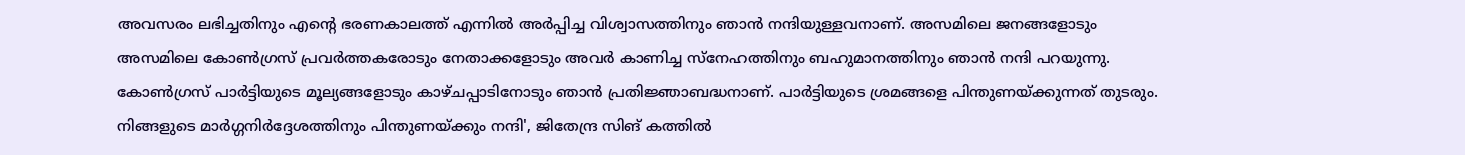അവസരം ലഭിച്ചതിനും എന്റെ ഭരണകാലത്ത് എന്നില്‍ അര്‍പ്പിച്ച വിശ്വാസത്തിനും ഞാന്‍ നന്ദിയുള്ളവനാണ്. അസമിലെ ജനങ്ങളോടും അസമിലെ കോണ്‍ഗ്രസ് പ്രവര്‍ത്തകരോടും നേതാക്കളോടും അവര്‍ കാണിച്ച സ്‌നേഹത്തിനും ബഹുമാനത്തിനും ഞാന്‍ നന്ദി പറയുന്നു. കോണ്‍ഗ്രസ് പാര്‍ട്ടിയുടെ മൂല്യങ്ങളോടും കാഴ്ചപ്പാടിനോടും ഞാന്‍ പ്രതിജ്ഞാബദ്ധനാണ്. പാര്‍ട്ടിയുടെ ശ്രമങ്ങളെ പിന്തുണയ്ക്കുന്നത് തുടരും. നിങ്ങളുടെ മാര്‍ഗ്ഗനിര്‍ദ്ദേശത്തിനും പിന്തുണയ്ക്കും നന്ദി', ജിതേന്ദ്ര സിങ് കത്തിൽ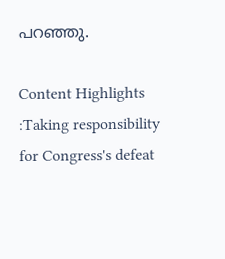പറഞ്ഞു.

Content Highlights :Taking responsibility for Congress's defeat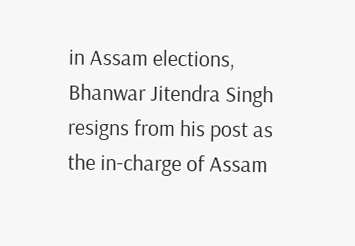in Assam elections, Bhanwar Jitendra Singh resigns from his post as the in-charge of Assam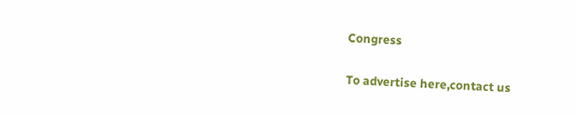Congress

To advertise here,contact us